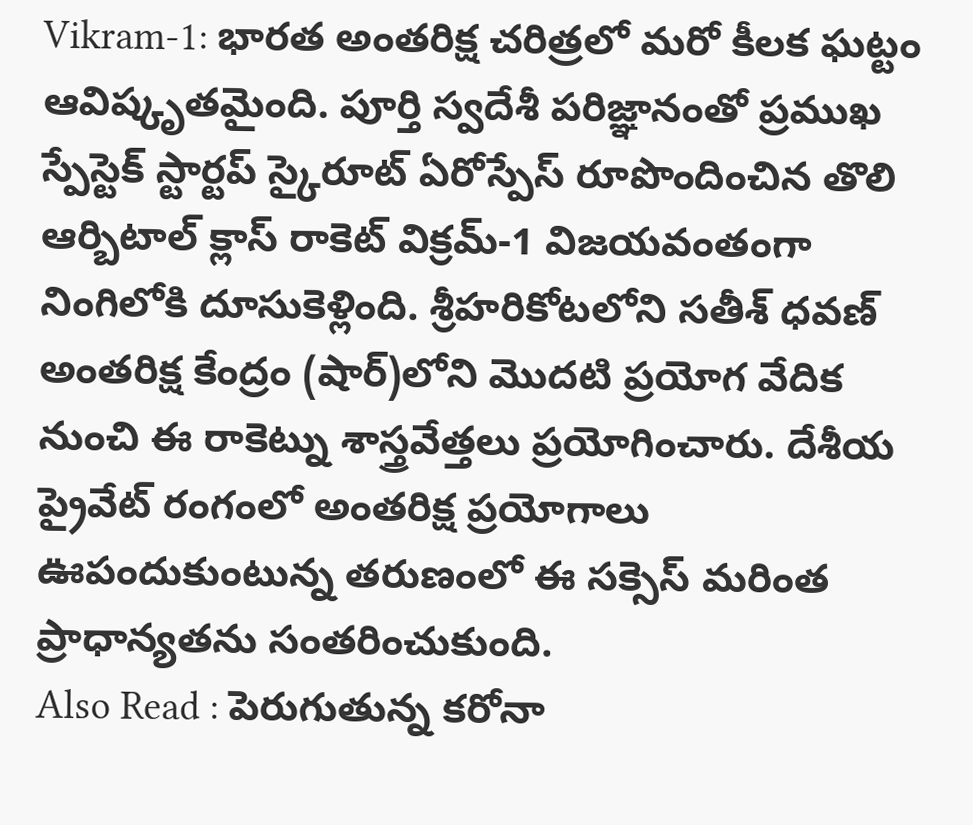Vikram-1: భారత అంతరిక్ష చరిత్రలో మరో కీలక ఘట్టం ఆవిష్కృతమైంది. పూర్తి స్వదేశీ పరిజ్ఞానంతో ప్రముఖ స్పేస్టెక్ స్టార్టప్ స్కైరూట్ ఏరోస్పేస్ రూపొందించిన తొలి ఆర్బిటాల్ క్లాస్ రాకెట్ విక్రమ్-1 విజయవంతంగా నింగిలోకి దూసుకెళ్లింది. శ్రీహరికోటలోని సతీశ్ ధవణ్ అంతరిక్ష కేంద్రం (షార్)లోని మొదటి ప్రయోగ వేదిక నుంచి ఈ రాకెట్ను శాస్త్రవేత్తలు ప్రయోగించారు. దేశీయ ప్రైవేట్ రంగంలో అంతరిక్ష ప్రయోగాలు ఊపందుకుంటున్న తరుణంలో ఈ సక్సెస్ మరింత ప్రాధాన్యతను సంతరించుకుంది.
Also Read : పెరుగుతున్న కరోనా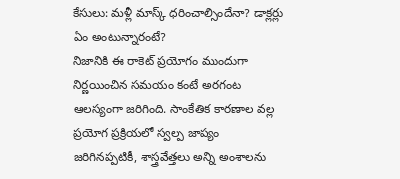కేసులు: మళ్లీ మాస్క్ ధరించాల్సిందేనా? డాక్లర్లు ఏం అంటున్నారంటే?
నిజానికి ఈ రాకెట్ ప్రయోగం ముందుగా నిర్ణయించిన సమయం కంటే అరగంట ఆలస్యంగా జరిగింది. సాంకేతిక కారణాల వల్ల ప్రయోగ ప్రక్రియలో స్వల్ప జాప్యం జరిగినప్పటికీ, శాస్త్రవేత్తలు అన్ని అంశాలను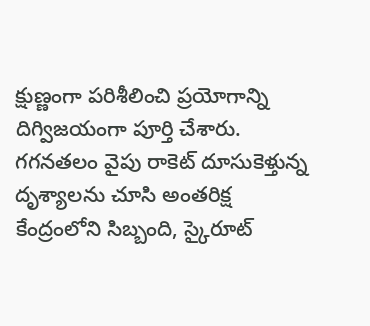క్షుణ్ణంగా పరిశీలించి ప్రయోగాన్ని దిగ్విజయంగా పూర్తి చేశారు. గగనతలం వైపు రాకెట్ దూసుకెళ్తున్న దృశ్యాలను చూసి అంతరిక్ష కేంద్రంలోని సిబ్బంది, స్కైరూట్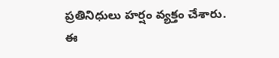ప్రతినిధులు హర్షం వ్యక్తం చేశారు.
ఈ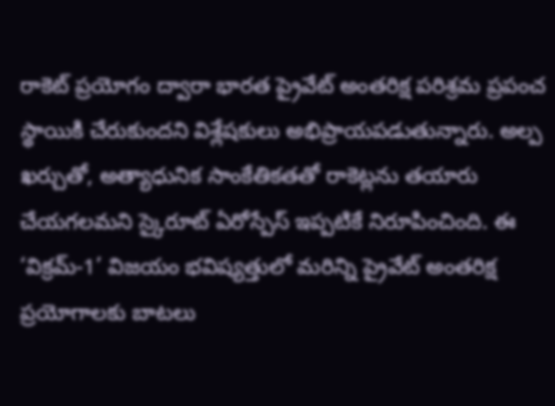రాకెట్ ప్రయోగం ద్వారా భారత ప్రైవేట్ అంతరిక్ష పరిశ్రమ ప్రపంచ స్థాయికి చేరుకుందని విశ్లేషకులు అభిప్రాయపడుతున్నారు. అల్ప ఖర్చుతో, అత్యాధునిక సాంకేతికతతో రాకెట్లను తయారు చేయగలమని స్కైరూట్ ఏరోస్పేస్ ఇప్పటికే నిరూపించింది. ఈ ‘విక్రమ్-1’ విజయం భవిష్యత్తులో మరిన్ని ప్రైవేట్ అంతరిక్ష ప్రయోగాలకు బాటలు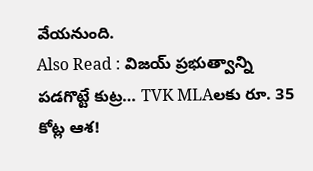వేయనుంది.
Also Read : విజయ్ ప్రభుత్వాన్ని పడగొట్టే కుట్ర… TVK MLAలకు రూ. 35 కోట్ల ఆశ!